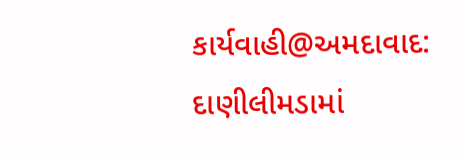કાર્યવાહી@અમદાવાદ: દાણીલીમડામાં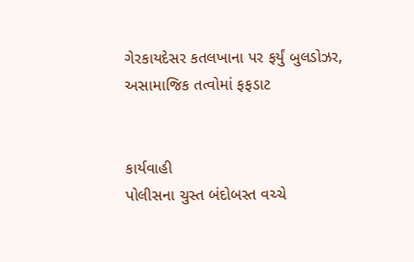ગેરકાયદેસર કતલખાના પર ફર્યું બુલડોઝર, અસામાજિક તત્વોમાં ફફડાટ


કાર્યવાહી
પોલીસના ચુસ્ત બંદોબસ્ત વચ્ચે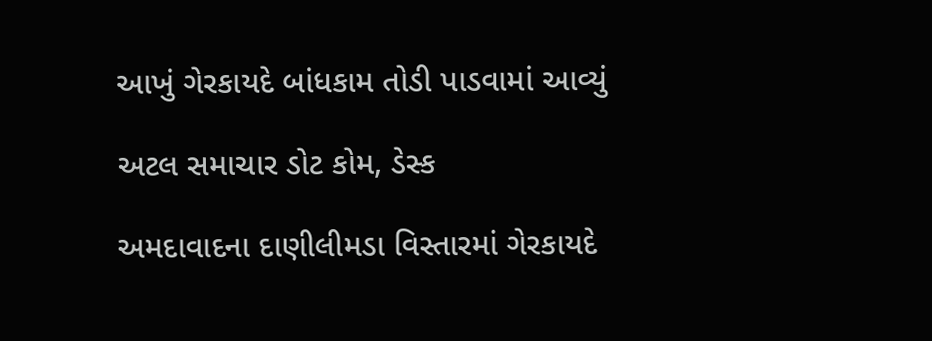આખું ગેરકાયદે બાંધકામ તોડી પાડવામાં આવ્યું

અટલ સમાચાર ડોટ કોમ, ડેસ્ક

અમદાવાદના દાણીલીમડા વિસ્તારમાં ગેરકાયદે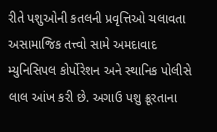રીતે પશુઓની કતલની પ્રવૃત્તિઓ ચલાવતા અસામાજિક તત્ત્વો સામે અમદાવાદ મ્યુનિસિપલ કોર્પોરેશન અને સ્થાનિક પોલીસે લાલ આંખ કરી છે. અગાઉ પશુ ક્રૂરતાના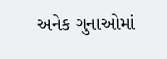અનેક ગુનાઓમાં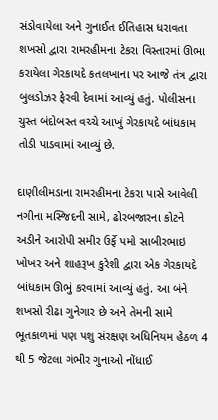સંડોવાયેલા અને ગુનાઈત ઈતિહાસ ધરાવતા શખસો દ્વારા રામરહીમના ટેકરા વિસ્તારમાં ઊભા કરાયેલા ગેરકાયદે કતલખાના પર આજે તંત્ર દ્વારા બુલડોઝર ફેરવી દેવામાં આવ્યું હતું. પોલીસના ચુસ્ત બંદોબસ્ત વચ્ચે આખું ગેરકાયદે બાંધકામ તોડી પાડવામાં આવ્યું છે.

દાણીલીમડાના રામરહીમના ટેકરા પાસે આવેલી નગીના મસ્જિદની સામે, ઢોરબજારના કોટને અડીને આરોપી સમીર ઉર્ફે પમો સાબીરભાઇ ખોખર અને શાહરૂખ કુરેશી દ્વારા એક ગેરકાયદે બાંધકામ ઊભું કરવામાં આવ્યું હતું. આ બંને શખસો રીઢા ગુનેગાર છે અને તેમની સામે ભૂતકાળમાં પણ પશુ સંરક્ષણ અધિનિયમ હેઠળ 4 થી 5 જેટલા ગંભીર ગુનાઓ નોંધાઈ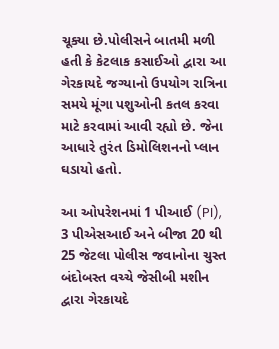ચૂક્યા છે.પોલીસને બાતમી મળી હતી કે કેટલાક કસાઈઓ દ્વારા આ ગેરકાયદે જગ્યાનો ઉપયોગ રાત્રિના સમયે મૂંગા પશુઓની કતલ કરવા માટે કરવામાં આવી રહ્યો છે. જેના આધારે તુરંત ડિમોલિશનનો પ્લાન ઘડાયો હતો.

આ ઓપરેશનમાં 1 પીઆઈ (PI), 3 પીએસઆઈ અને બીજા 20 થી 25 જેટલા પોલીસ જવાનોના ચુસ્ત બંદોબસ્ત વચ્ચે જેસીબી મશીન દ્વારા ગેરકાયદે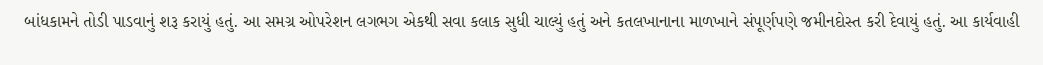બાંધકામને તોડી પાડવાનું શરૂ કરાયું હતું. આ સમગ્ર ઓપરેશન લગભગ એકથી સવા કલાક સુધી ચાલ્યું હતું અને કતલખાનાના માળખાને સંપૂર્ણપણે જમીનદોસ્ત કરી દેવાયું હતું. આ કાર્યવાહી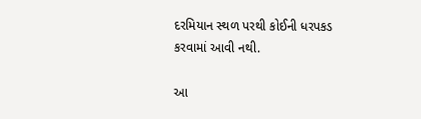દરમિયાન સ્થળ પરથી કોઈની ધરપકડ કરવામાં આવી નથી.

આ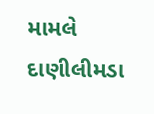મામલે દાણીલીમડા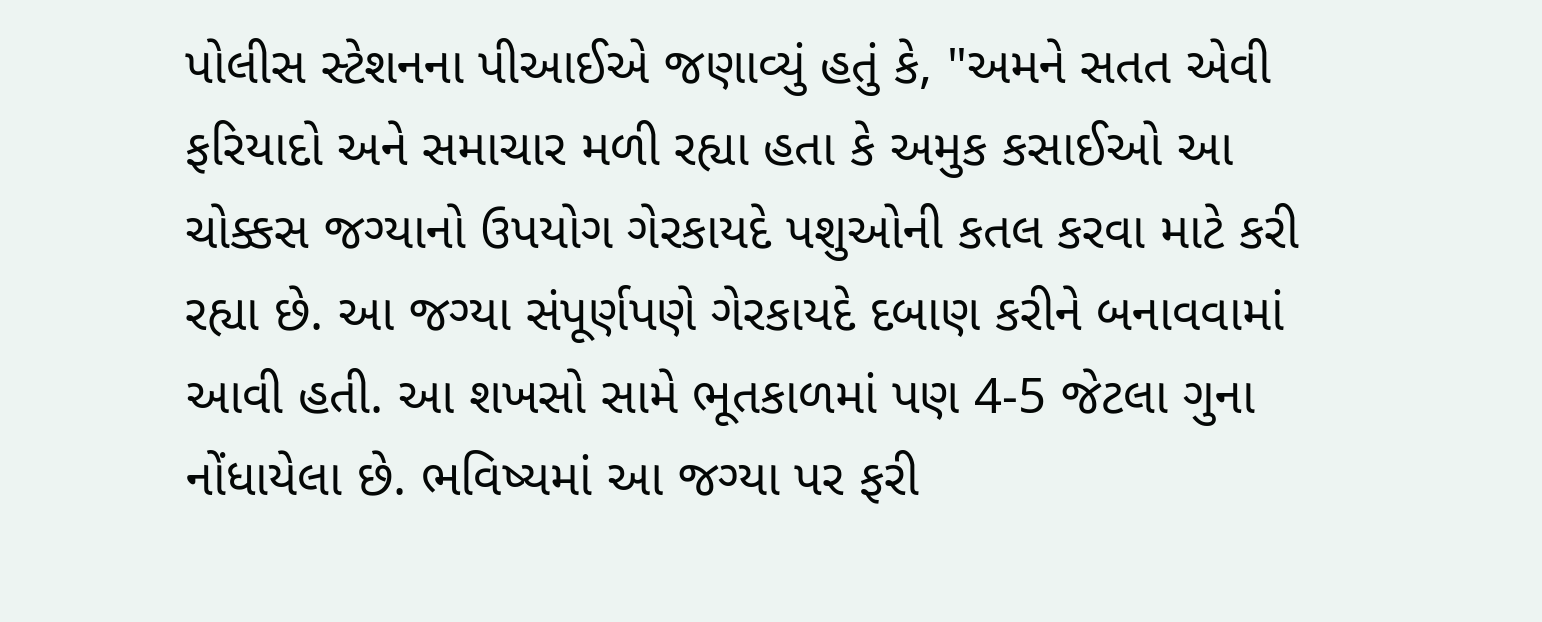પોલીસ સ્ટેશનના પીઆઈએ જણાવ્યું હતું કે, "અમને સતત એવી ફરિયાદો અને સમાચાર મળી રહ્યા હતા કે અમુક કસાઈઓ આ ચોક્કસ જગ્યાનો ઉપયોગ ગેરકાયદે પશુઓની કતલ કરવા માટે કરી રહ્યા છે. આ જગ્યા સંપૂર્ણપણે ગેરકાયદે દબાણ કરીને બનાવવામાં આવી હતી. આ શખસો સામે ભૂતકાળમાં પણ 4-5 જેટલા ગુના નોંધાયેલા છે. ભવિષ્યમાં આ જગ્યા પર ફરી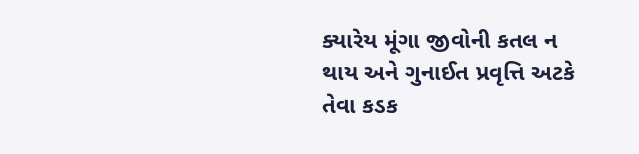ક્યારેય મૂંગા જીવોની કતલ ન થાય અને ગુનાઈત પ્રવૃત્તિ અટકે તેવા કડક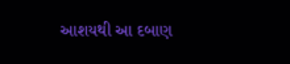આશયથી આ દબાણ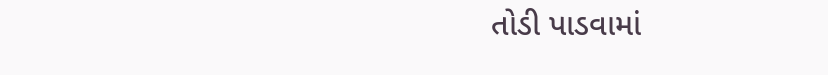તોડી પાડવામાં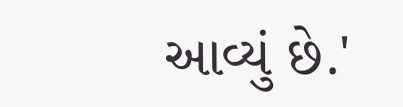આવ્યું છે.'